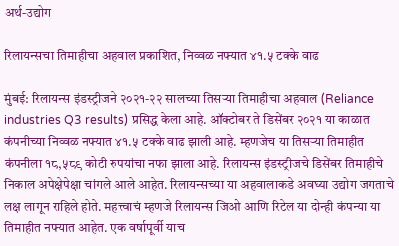अर्थ-उद्योग

रिलायन्सचा तिमाहीचा अहवाल प्रकाशित, निव्वळ नफ्यात ४१.५ टक्के वाढ

मुंबई: रिलायन्स इंडस्ट्रीजने २०२१-२२ सालच्या तिसऱ्या तिमाहीचा अहवाल (Reliance industries Q3 results) प्रसिद्ध केला आहे. ऑक्टोबर ते डिसेंबर २०२१ या काळात कंपनीच्या निव्वळ नफ्यात ४१.५ टक्के वाढ झाली आहे. म्हणजेच या तिसऱ्या तिमाहीत कंपनीला १८,५८९ कोटी रुपयांचा नफा झाला आहे. रिलायन्स इंडस्ट्रीजचे डिसेंबर तिमाहीचे निकाल अपेक्षेपेक्षा चांगले आले आहेत. रिलायन्सच्या या अहवालाकडे अवघ्या उद्योग जगताचे लक्ष लागून राहिले होते. महत्त्वाचं म्हणजे रिलायन्स जिओ आणि रिटेल या दोन्ही कंपन्या या तिमाहीत नफ्यात आहेत. एक वर्षापूर्वी याच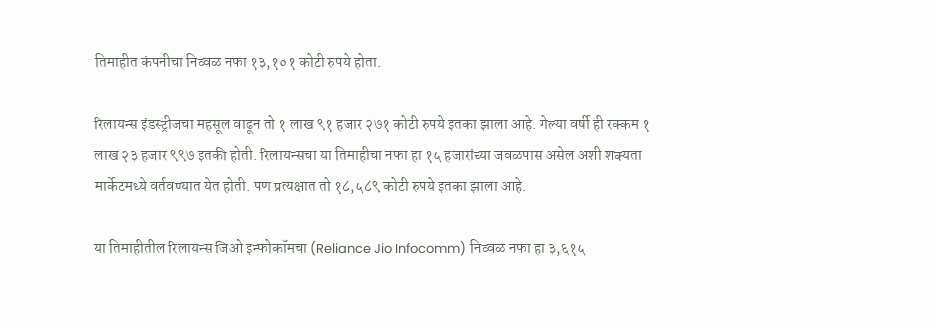तिमाहीत कंपनीचा निव्वळ नफा १३,१०१ कोटी रुपये होता.

रिलायन्स इंडस्ट्रीजचा महसूल वाढून तो १ लाख ९१ हजार २७१ कोटी रुपये इतका झाला आहे. गेल्या वर्षी ही रक्कम १ लाख २३ हजार ९९७ इतकी होती. रिलायन्सचा या तिमाहीचा नफा हा १५ हजारांच्या जवळपास असेल अशी शक्यता मार्केटमध्ये वर्तवण्यात येत होती. पण प्रत्यक्षात तो १८,५८९ कोटी रुपये इतका झाला आहे.

या तिमाहीतील रिलायन्स जिओ इन्फोकॉमचा (Reliance Jio Infocomm) निव्वळ नफा हा ३,६१५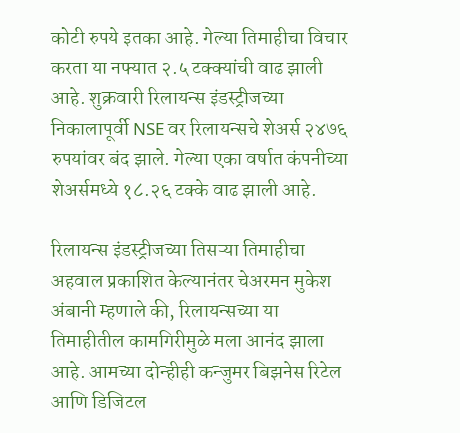कोटी रुपये इतका आहे. गेल्या तिमाहीचा विचार करता या नफ्यात २.५ टक्क्यांची वाढ झाली आहे. शुक्रवारी रिलायन्स इंडस्ट्रीजच्या निकालापूर्वी NSE वर रिलायन्सचे शेअर्स २४७६ रुपयांवर बंद झाले. गेल्या एका वर्षात कंपनीच्या शेअर्समध्ये १८.२६ टक्के वाढ झाली आहे.

रिलायन्स इंडस्ट्रीजच्या तिसऱ्या तिमाहीचा अहवाल प्रकाशित केल्यानंतर चेअरमन मुकेश अंबानी म्हणाले की, रिलायन्सच्या या तिमाहीतील कामगिरीमुळे मला आनंद झाला आहे. आमच्या दोन्हीही कन्जुमर बिझनेस रिटेल आणि डिजिटल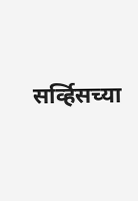सर्व्हिसच्या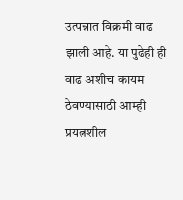उत्पन्नात विक्रमी वाढ झाली आहे. या पुढेही ही वाढ अशीच कायम ठेवण्यासाठी आम्ही प्रयत्नशील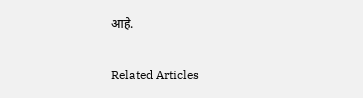आहे.

Related Articles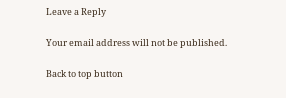Leave a Reply

Your email address will not be published.

Back to top button